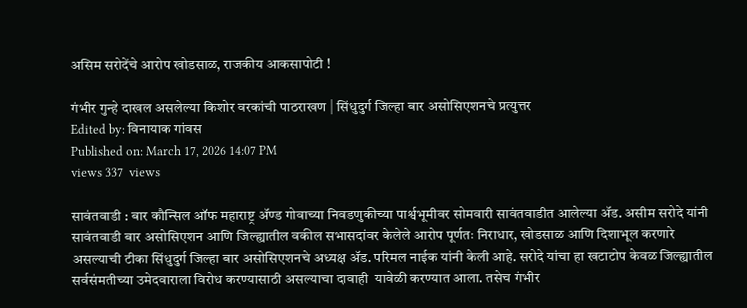असिम सरोदेंचे आरोप खोडसाळ, राजकीय आकसापोटी !

गंभीर गुन्हे दाखल असलेल्या किशोर वरकांची पाठराखण | सिंधुदुर्ग जिल्हा बार असोसिएशनचे प्रत्युत्तर
Edited by: विनायाक गांवस
Published on: March 17, 2026 14:07 PM
views 337  views

सावंतवाडी : बार कौन्सिल ऑफ महाराष्ट्र ॲण्ड गोवाच्या निवडणुकीच्या पार्श्वभूमीवर सोमवारी सावंतवाडीत आलेल्या ॲड. असीम सरोदे यांनी सावंतवाडी बार असोसिएशन आणि जिल्ह्यातील वकील सभासदांवर केलेले आरोप पूर्णतः निराधार, खोडसाळ आणि दिशाभूल करणारे असल्याची टीका सिंधुदुर्ग जिल्हा बार असोसिएशनचे अध्यक्ष ॲड. परिमल नाईक यांनी केली आहे. सरोदे यांचा हा खटाटोप केवळ जिल्ह्यातील सर्वसंमतीच्या उमेदवाराला विरोध करण्यासाठी असल्याचा दावाही  यावेळी करण्यात आला. तसेच गंभीर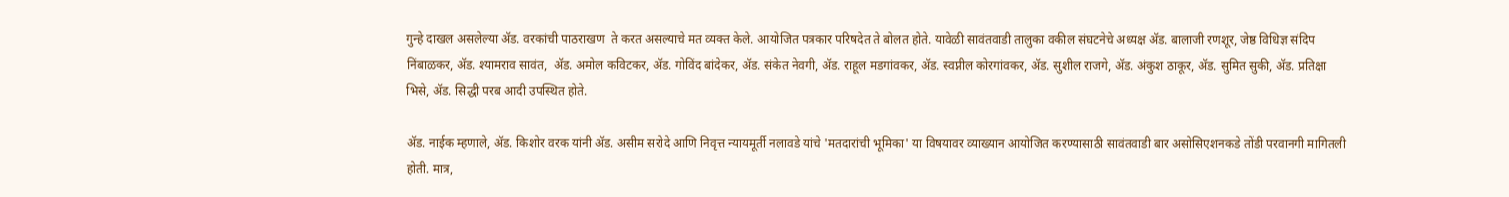गुन्हे दाखल असलेल्या ॲड. वरकांची पाठराखण  ते करत असल्याचे मत व्यक्त केले. आयोजित पत्रकार परिषदेत ते बोलत होते. यावेळी सावंतवाडी तालुका वकील संघटनेचे अध्यक्ष ॲड. बालाजी रणशूर, जेष्ठ विधिज्ञ संदिप निंबाळकर, ॲड. श्यामराव सावंत,  ॲड. अमोल कविटकर, ॲड. गोविंद बांदेकर, ॲड. संकेत नेवगी, ॲड. राहूल मडगांवकर, ॲड. स्वप्नील कोरगांवकर, ॲड. सुशील राजगे, ॲड. अंकुश ठाकूर, ॲड. सुमित सुकी, ॲड. प्रतिक्षा भिसे, ॲड. सिद्धी परब आदी उपस्थित होते.

ॲड‌. नाईक म्हणाले, ॲड. किशोर वरक यांनी ॲड. असीम सरोदे आणि निवृत्त न्यायमूर्ती नलावडे यांचे 'मतदारांची भूमिका' या विषयावर व्याख्यान आयोजित करण्यासाठी सावंतवाडी बार असोसिएशनकडे तोंडी परवानगी मागितली होती. मात्र,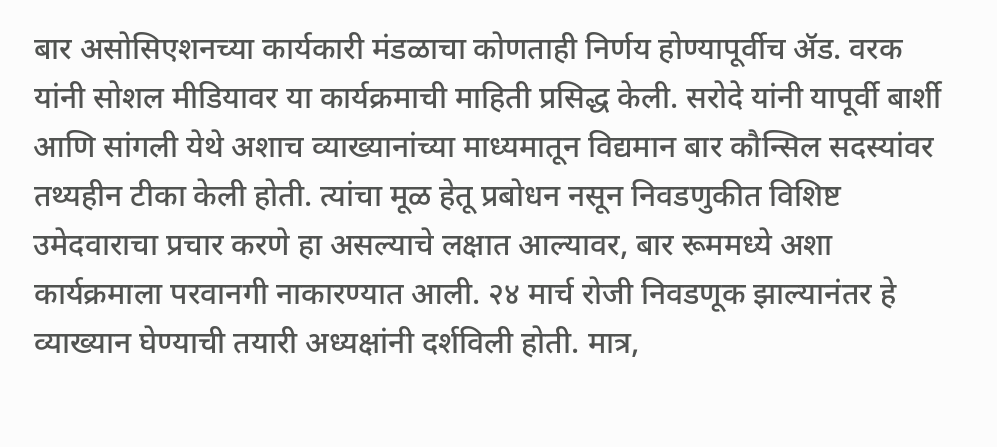बार असोसिएशनच्या कार्यकारी मंडळाचा कोणताही निर्णय होण्यापूर्वीच ॲड. वरक यांनी सोशल मीडियावर या कार्यक्रमाची माहिती प्रसिद्ध केली. सरोदे यांनी यापूर्वी बार्शी आणि सांगली येथे अशाच व्याख्यानांच्या माध्यमातून विद्यमान बार कौन्सिल सदस्यांवर तथ्यहीन टीका केली होती. त्यांचा मूळ हेतू प्रबोधन नसून निवडणुकीत विशिष्ट उमेदवाराचा प्रचार करणे हा असल्याचे लक्षात आल्यावर, बार रूममध्ये अशा कार्यक्रमाला परवानगी नाकारण्यात आली. २४ मार्च रोजी निवडणूक झाल्यानंतर हे व्याख्यान घेण्याची तयारी अध्यक्षांनी दर्शविली होती‌. मात्र,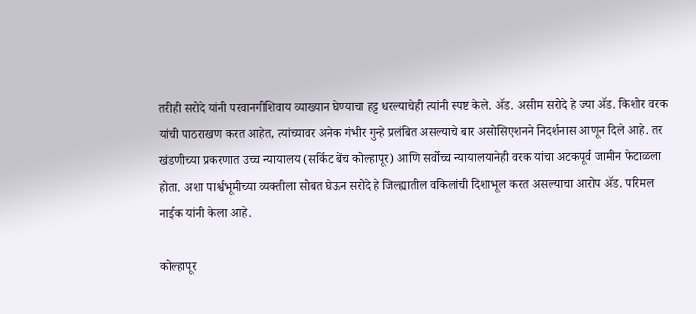तरीही सरोदे यांनी परवानगीशिवाय व्याख्यान घेण्याचा हट्ट धरल्याचेही त्यांनी स्पष्ट केले. ॲड. असीम सरोदे हे ज्या ॲड. किशोर वरक यांची पाठराखण करत आहेत, त्यांच्यावर अनेक गंभीर गुन्हे प्रलंबित असल्याचे बार असोसिएशनने निदर्शनास आणून दिले आहे. तर खंडणीच्या प्रकरणात उच्च न्यायालय (सर्किट बेंच कोल्हापूर) आणि सर्वोच्च न्यायालयानेही वरक यांचा अटकपूर्व जामीन फेटाळला होता. अशा पार्श्वभूमीच्या व्यक्तीला सोबत घेऊन सरोदे हे जिल्ह्यातील वकिलांची दिशाभूल करत असल्याचा आरोप ॲड. परिमल नाईक यांनी केला आहे.

कोल्हापूर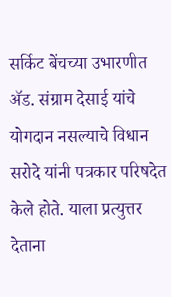सर्किट बेंचच्या उभारणीत ॲड. संग्राम देसाई यांचे योगदान नसल्याचे विधान सरोदे यांनी पत्रकार परिषदेत केले होते. याला प्रत्युत्तर देताना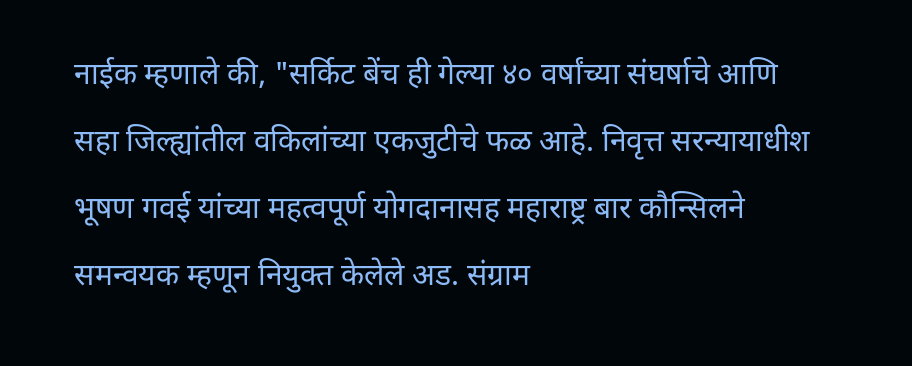नाईक म्हणाले की, "सर्किट बेंच ही गेल्या ४० वर्षांच्या संघर्षाचे आणि सहा जिल्ह्यांतील वकिलांच्या एकजुटीचे फळ आहे. निवृत्त सरन्यायाधीश भूषण गवई यांच्या महत्वपूर्ण योगदानासह महाराष्ट्र बार कौन्सिलने समन्वयक म्हणून नियुक्त केलेले अड. संग्राम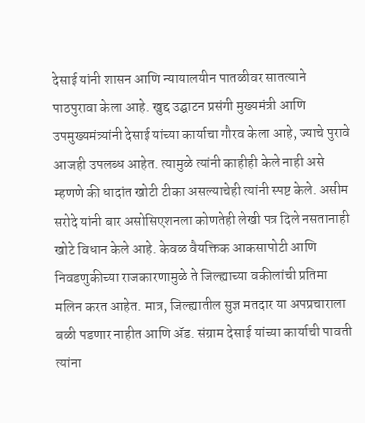देसाई यांनी शासन आणि न्यायालयीन पातळीवर सातत्याने पाठपुरावा केला आहे. खुद्द उद्घाटन प्रसंगी मुख्यमंत्री आणि उपमुख्यमंत्र्यांनी देसाई यांच्या कार्याचा गौरव केला आहे, ज्याचे पुरावे आजही उपलब्ध आहेत. त्यामुळे त्यांनी काहीही केले नाही असे म्हणणे की धादांत खोटी टीका असल्याचेही त्यांनी स्पष्ट केले. असीम सरोदे यांनी बार असोसिएशनला कोणतेही लेखी पत्र दिले नसतानाही खोटे विधान केले आहे. केवळ वैयक्तिक आकसापोटी आणि निवडणुकीच्या राजकारणामुळे ते जिल्ह्याच्या वकीलांची प्रतिमा मलिन करत आहेत. मात्र, जिल्ह्यातील सुज्ञ मतदार या अपप्रचाराला बळी पडणार नाहीत आणि ॲड. संग्राम देसाई यांच्या कार्याची पावती त्यांना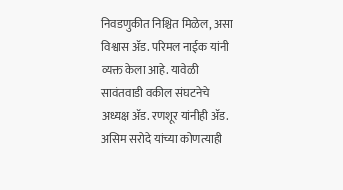निवडणुकीत निश्चित मिळेल, असा विश्वास ॲड. परिमल नाईक यांनी व्यक्त केला आहे. यावेळी सावंतवाडी वकील संघटनेचे अध्यक्ष ॲड. रणशूर यांनीही ॲड. असिम सरोदे यांच्या कोणत्याही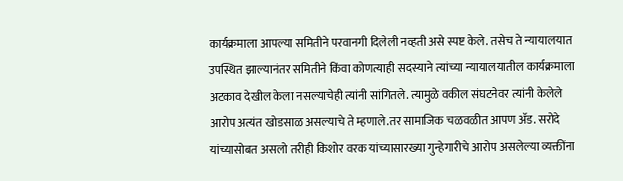कार्यक्रमाला आपल्या समितीने परवानगी दिलेली नव्हती असे स्पष्ट केले. तसेच ते न्यायालयात उपस्थित झाल्यानंतर समितीने किंवा कोणत्याही सदस्याने त्यांच्या न्यायालयातील कार्यक्रमाला अटकाव देखील केला नसल्याचेही त्यांनी सांगितले. त्यामुळे वकील संघटनेवर त्यांनी केलेले आरोप अत्यंत खोडसाळ असल्याचे ते म्हणाले.तर सामाजिक चळवळीत आपण ॲड. सरोदे यांच्यासोबत असलो तरीही किशोर वरक यांच्यासारख्या गुन्हेगारीचे आरोप असलेल्या व्यक्तींना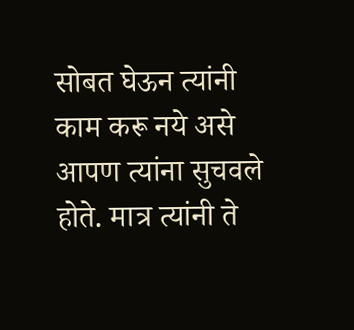सोबत घेऊन त्यांनी काम करू नये असे आपण त्यांना सुचवले होते. मात्र त्यांनी ते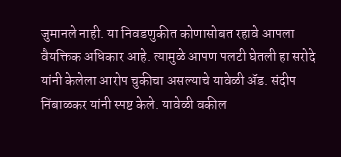जुमानले नाही. या निवडणुकीत कोणासोबत रहावे आपला वैयक्तिक अधिकार आहे. त्यामुळे आपण पलटी घेतली हा सरोदे यांनी केलेला आरोप चुकीचा असल्याचे यावेळी ॲड. संदीप निंबाळकर यांनी स्पष्ट केले. यावेळी वकील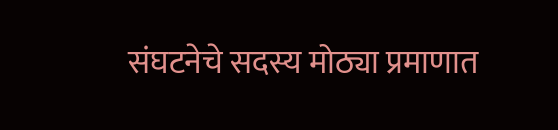संघटनेचे सदस्य मोठ्या प्रमाणात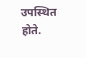उपस्थित होते.